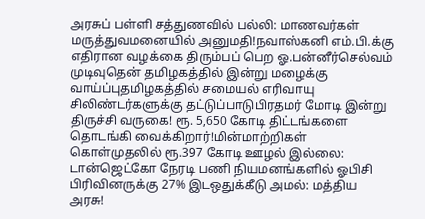அரசுப் பள்ளி சத்துணவில் பல்லி: மாணவர்கள் மருத்துவமனையில் அனுமதி!நவாஸ்கனி எம்.பி.க்கு எதிரான வழக்கை திரும்பப் பெற ஓ.பன்னீர்செல்வம் முடிவுதென் தமிழகத்தில் இன்று மழைக்கு வாய்ப்புதமிழகத்தில் சமையல் எரிவாயு சிலிண்டர்களுக்கு தட்டுப்பாடுபிரதமர் மோடி இன்று திருச்சி வருகை! ரூ. 5,650 கோடி திட்டங்களை தொடங்கி வைக்கிறார்!மின்மாற்றிகள் கொள்முதலில் ரூ.397 கோடி ஊழல் இல்லை: டான்ஜெட்கோ நேரடி பணி நியமனங்களில் ஓபிசி பிரிவினருக்கு 27% இடஒதுக்கீடு அமல்: மத்திய அரசு!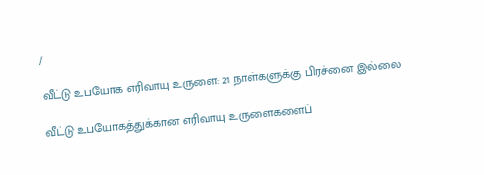/

வீட்டு உபயோக எரிவாயு உருளை: 21 நாள்களுக்கு பிரச்னை இல்லை

வீட்டு உபயோகத்துக்கான எரிவாயு உருளைகளைப்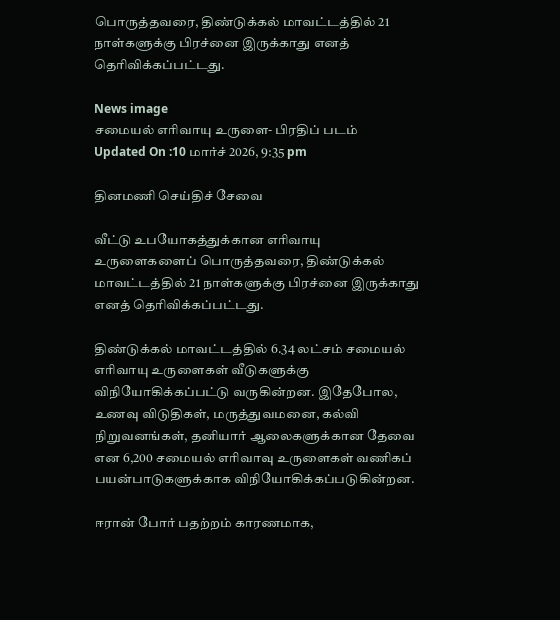பொருத்தவரை, திண்டுக்கல் மாவட்டத்தில் 21 நாள்களுக்கு பிரச்னை இருக்காது எனத் தெரிவிக்கப்பட்டது.

News image
சமையல் எரிவாயு உருளை- பிரதிப் படம்
Updated On :10 மார்ச் 2026, 9:35 pm

தினமணி செய்திச் சேவை

வீட்டு உபயோகத்துக்கான எரிவாயு உருளைகளைப் பொருத்தவரை, திண்டுக்கல் மாவட்டத்தில் 21 நாள்களுக்கு பிரச்னை இருக்காது எனத் தெரிவிக்கப்பட்டது.

திண்டுக்கல் மாவட்டத்தில் 6.34 லட்சம் சமையல் எரிவாயு உருளைகள் வீடுகளுக்கு விநியோகிக்கப்பட்டு வருகின்றன. இதேபோல, உணவு விடுதிகள், மருத்துவமனை, கல்வி நிறுவனங்கள், தனியார் ஆலைகளுக்கான தேவை என 6,200 சமையல் எரிவாவு உருளைகள் வணிகப் பயன்பாடுகளுக்காக விநியோகிக்கப்படுகின்றன.

ஈரான் போர் பதற்றம் காரணமாக,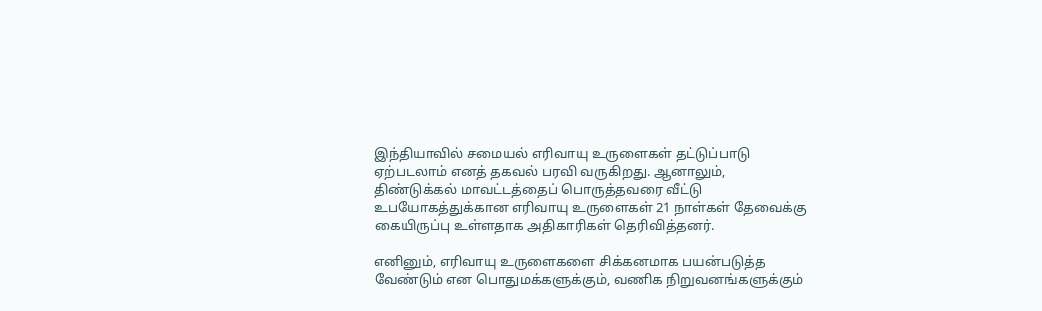இந்தியாவில் சமையல் எரிவாயு உருளைகள் தட்டுப்பாடு ஏற்படலாம் எனத் தகவல் பரவி வருகிறது. ஆனாலும், திண்டுக்கல் மாவட்டத்தைப் பொருத்தவரை வீட்டு உபயோகத்துக்கான எரிவாயு உருளைகள் 21 நாள்கள் தேவைக்கு கையிருப்பு உள்ளதாக அதிகாரிகள் தெரிவித்தனர்.

எனினும், எரிவாயு உருளைகளை சிக்கனமாக பயன்படுத்த வேண்டும் என பொதுமக்களுக்கும், வணிக நிறுவனங்களுக்கும்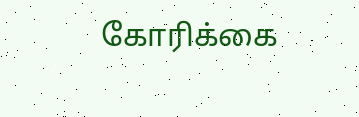கோரிக்கை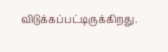விடுக்கப்பட்டிருக்கிறது.